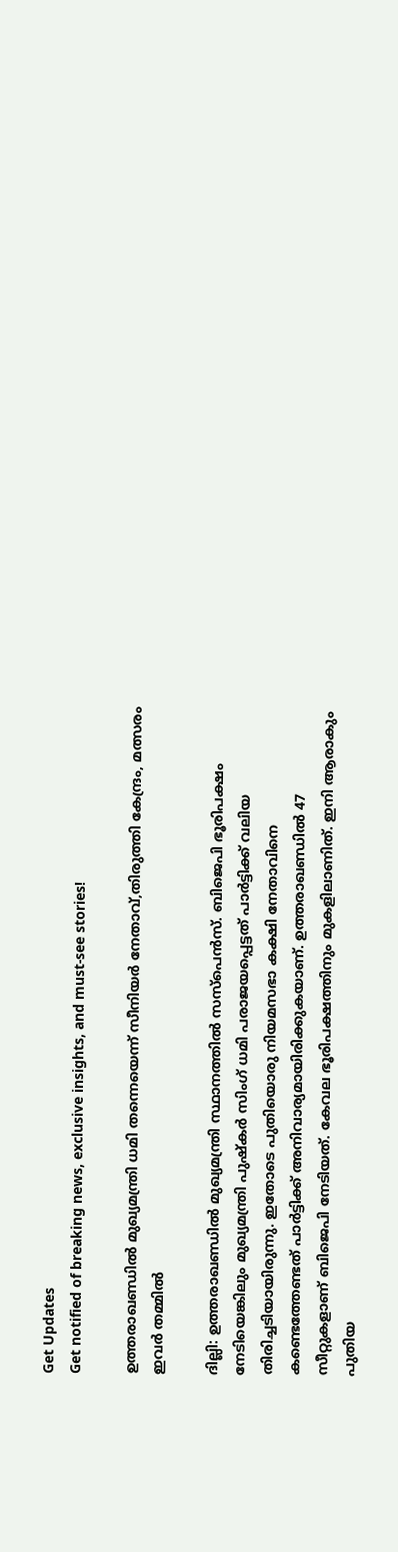Get Updates
Get notified of breaking news, exclusive insights, and must-see stories!

ഉത്തരാഖണ്ഡില്‍ മുഖ്യമന്ത്രി ധമി തന്നെയെന്ന് സീനിയര്‍ നേതാവ്,തിരുത്തി കേന്ദ്രം, മത്സരം ഇവര്‍ തമ്മില്‍

ദില്ലി: ഉത്തരാഖണ്ഡില്‍ മുഖ്യമന്ത്രി സ്ഥാനത്തില്‍ സസ്‌പെന്‍സ്. ബിജെപി ഭൂരിപക്ഷം നേടിയെങ്കിലും മുഖ്യമന്ത്രി പുഷ്‌കര്‍ സിംഗ് ധമി പരാജയപ്പെട്ടത് പാര്‍ട്ടിക്ക് വലിയ തിരിച്ചടിയായിരുന്നു. ഇതോടെ പുതിയൊരു നിയമസഭാ കക്ഷി നേതാവിനെ കണ്ടെത്തേണ്ടത് പാര്‍ട്ടിക്ക് അനിവാര്യമായിരിക്കുകയാണ്. ഉത്തരാഖണ്ഡില്‍ 47 സീറ്റുകളാണ് ബിജെപി നേടിയത്. കേവല ഭൂരിപക്ഷത്തിനും മുകളിലാണിത്. ഇനി ആരാകും പുതിയ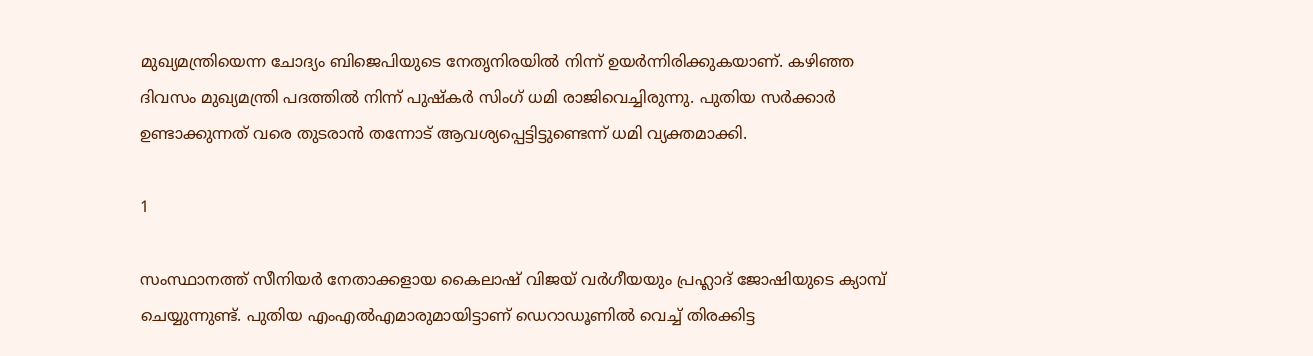മുഖ്യമന്ത്രിയെന്ന ചോദ്യം ബിജെപിയുടെ നേതൃനിരയില്‍ നിന്ന് ഉയര്‍ന്നിരിക്കുകയാണ്. കഴിഞ്ഞ ദിവസം മുഖ്യമന്ത്രി പദത്തില്‍ നിന്ന് പുഷ്‌കര്‍ സിംഗ് ധമി രാജിവെച്ചിരുന്നു. പുതിയ സര്‍ക്കാര്‍ ഉണ്ടാക്കുന്നത് വരെ തുടരാന്‍ തന്നോട് ആവശ്യപ്പെട്ടിട്ടുണ്ടെന്ന് ധമി വ്യക്തമാക്കി.

1

സംസ്ഥാനത്ത് സീനിയര്‍ നേതാക്കളായ കൈലാഷ് വിജയ് വര്‍ഗീയയും പ്രഹ്ലാദ് ജോഷിയുടെ ക്യാമ്പ് ചെയ്യുന്നുണ്ട്. പുതിയ എംഎല്‍എമാരുമായിട്ടാണ് ഡെറാഡൂണില്‍ വെച്ച് തിരക്കിട്ട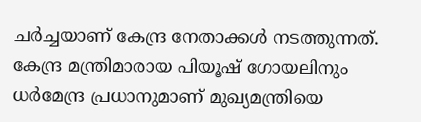ചര്‍ച്ചയാണ് കേന്ദ്ര നേതാക്കള്‍ നടത്തുന്നത്. കേന്ദ്ര മന്ത്രിമാരായ പിയൂഷ് ഗോയലിനും ധര്‍മേന്ദ്ര പ്രധാനുമാണ് മുഖ്യമന്ത്രിയെ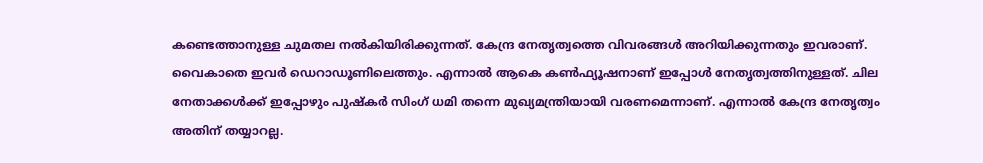കണ്ടെത്താനുള്ള ചുമതല നല്‍കിയിരിക്കുന്നത്. കേന്ദ്ര നേതൃത്വത്തെ വിവരങ്ങള്‍ അറിയിക്കുന്നതും ഇവരാണ്. വൈകാതെ ഇവര്‍ ഡെറാഡൂണിലെത്തും. എന്നാല്‍ ആകെ കണ്‍ഫ്യൂഷനാണ് ഇപ്പോള്‍ നേതൃത്വത്തിനുള്ളത്. ചില നേതാക്കള്‍ക്ക് ഇപ്പോഴും പുഷ്‌കര്‍ സിംഗ് ധമി തന്നെ മുഖ്യമന്ത്രിയായി വരണമെന്നാണ്. എന്നാല്‍ കേന്ദ്ര നേതൃത്വം അതിന് തയ്യാറല്ല.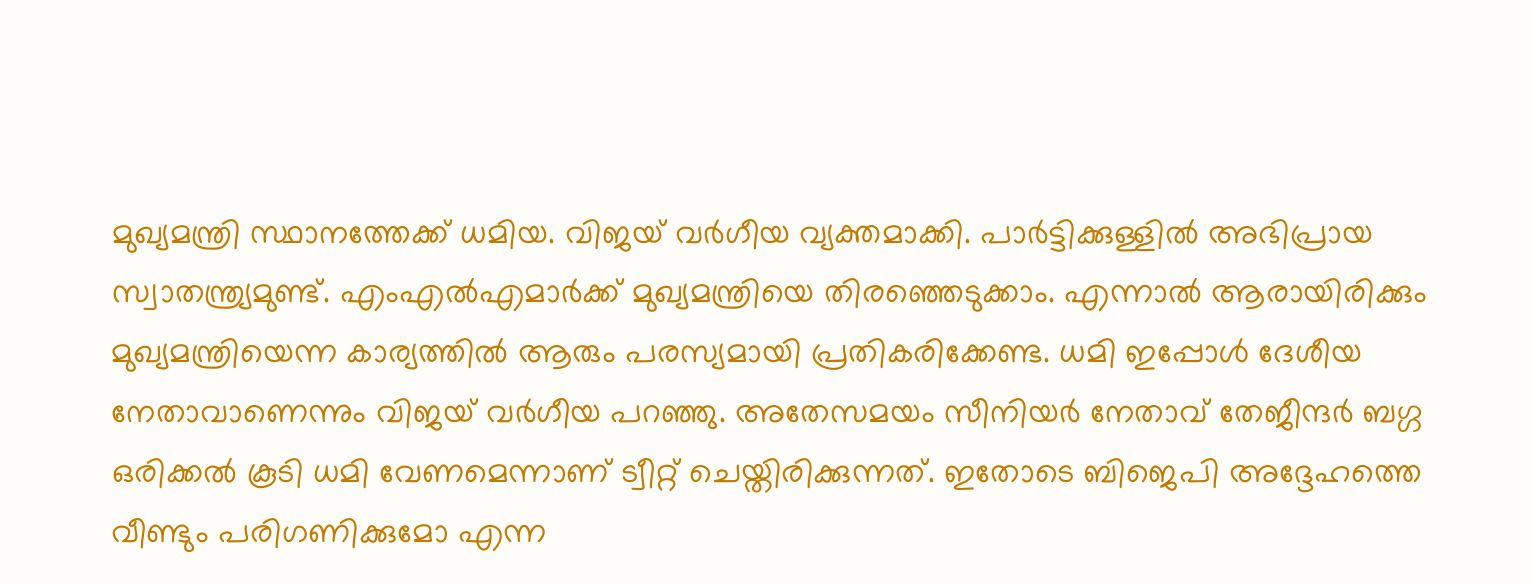മുഖ്യമന്ത്രി സ്ഥാനത്തേക്ക് ധമിയ. വിജയ് വര്‍ഗീയ വ്യക്തമാക്കി. പാര്‍ട്ടിക്കുള്ളില്‍ അഭിപ്രായ സ്വാതന്ത്ര്യമുണ്ട്. എംഎല്‍എമാര്‍ക്ക് മുഖ്യമന്ത്രിയെ തിരഞ്ഞെടുക്കാം. എന്നാല്‍ ആരായിരിക്കും മുഖ്യമന്ത്രിയെന്ന കാര്യത്തില്‍ ആരും പരസ്യമായി പ്രതികരിക്കേണ്ട. ധമി ഇപ്പോള്‍ ദേശീയ നേതാവാണെന്നും വിജയ് വര്‍ഗീയ പറഞ്ഞു. അതേസമയം സീനിയര്‍ നേതാവ് തേജീന്ദര്‍ ബഗ്ഗ ഒരിക്കല്‍ കൂടി ധമി വേണമെന്നാണ് ട്വീറ്റ് ചെയ്തിരിക്കുന്നത്. ഇതോടെ ബിജെപി അദ്ദേഹത്തെ വീണ്ടും പരിഗണിക്കുമോ എന്ന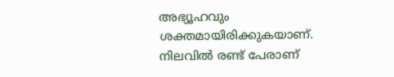അഭ്യൂഹവും ശക്തമായിരിക്കുകയാണ്. നിലവില്‍ രണ്ട് പേരാണ്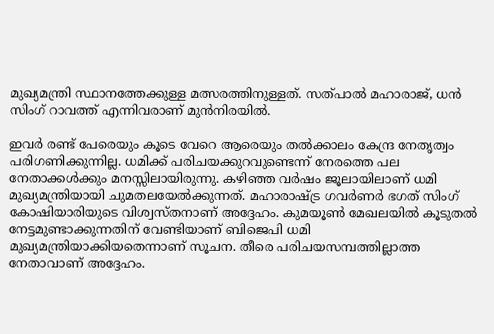മുഖ്യമന്ത്രി സ്ഥാനത്തേക്കുള്ള മത്സരത്തിനുള്ളത്. സത്പാല്‍ മഹാരാജ്, ധന്‍ സിംഗ് റാവത്ത് എന്നിവരാണ് മുന്‍നിരയില്‍.

ഇവര്‍ രണ്ട് പേരെയും കൂടെ വേറെ ആരെയും തല്‍ക്കാലം കേന്ദ്ര നേതൃത്വം പരിഗണിക്കുന്നില്ല. ധമിക്ക് പരിചയക്കുറവുണ്ടെന്ന് നേരത്തെ പല നേതാക്കള്‍ക്കും മനസ്സിലായിരുന്നു. കഴിഞ്ഞ വര്‍ഷം ജൂലായിലാണ് ധമി മുഖ്യമന്ത്രിയായി ചുമതലയേല്‍ക്കുന്നത്. മഹാരാഷ്ട്ര ഗവര്‍ണര്‍ ഭഗത് സിംഗ് കോഷിയാരിയുടെ വിശ്വസ്തനാണ് അദ്ദേഹം. കുമയൂണ്‍ മേഖലയില്‍ കൂടുതല്‍ നേട്ടമുണ്ടാക്കുന്നതിന് വേണ്ടിയാണ് ബിജെപി ധമി മുഖ്യമന്ത്രിയാക്കിയതെന്നാണ് സൂചന. തീരെ പരിചയസമ്പത്തില്ലാത്ത നേതാവാണ് അദ്ദേഹം.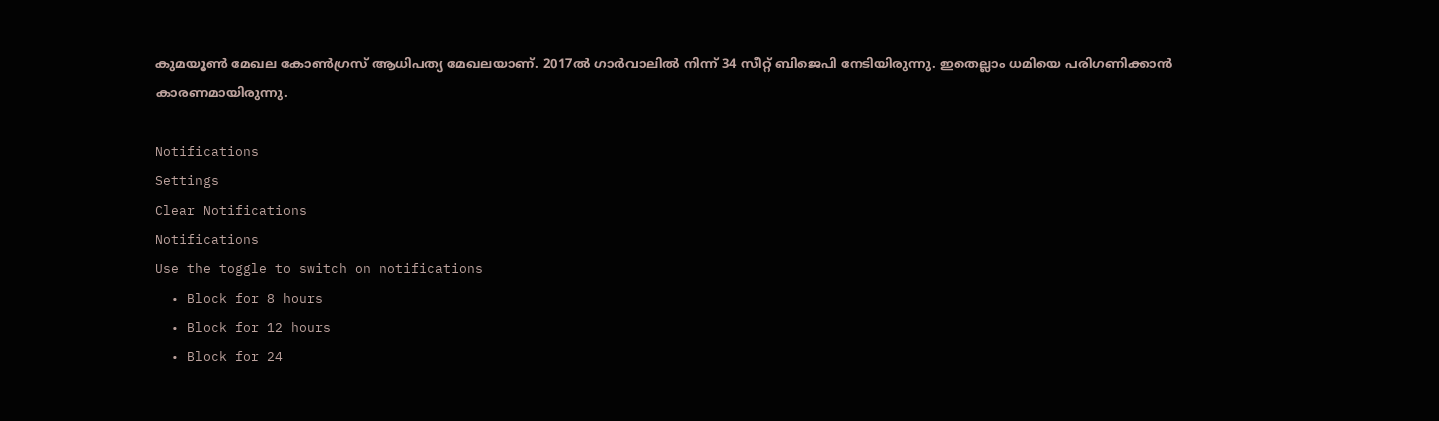കുമയൂണ്‍ മേഖല കോണ്‍ഗ്രസ് ആധിപത്യ മേഖലയാണ്. 2017ല്‍ ഗാര്‍വാലില്‍ നിന്ന് 34 സീറ്റ് ബിജെപി നേടിയിരുന്നു. ഇതെല്ലാം ധമിയെ പരിഗണിക്കാന്‍ കാരണമായിരുന്നു.

Notifications
Settings
Clear Notifications
Notifications
Use the toggle to switch on notifications
  • Block for 8 hours
  • Block for 12 hours
  • Block for 24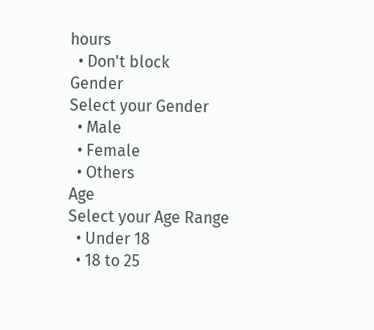hours
  • Don't block
Gender
Select your Gender
  • Male
  • Female
  • Others
Age
Select your Age Range
  • Under 18
  • 18 to 25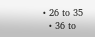• 26 to 35
  • 36 to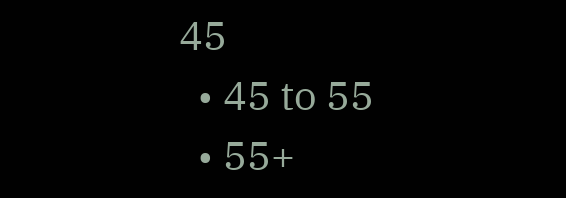45
  • 45 to 55
  • 55+